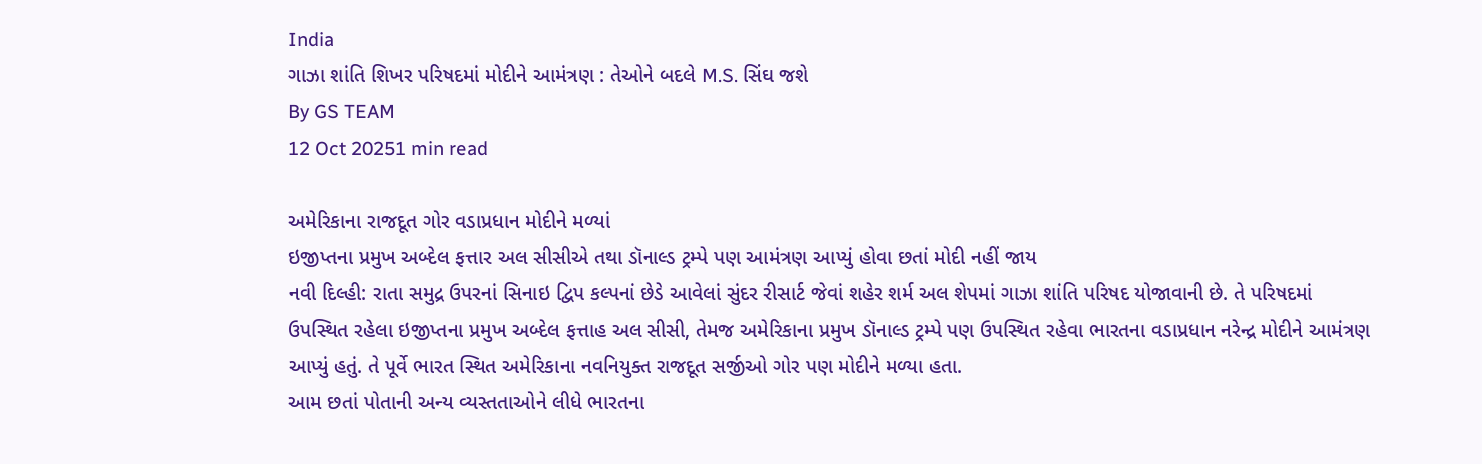India
ગાઝા શાંતિ શિખર પરિષદમાં મોદીને આમંત્રણ : તેઓને બદલે M.S. સિંઘ જશે
By GS TEAM
12 Oct 20251 min read

અમેરિકાના રાજદૂત ગોર વડાપ્રધાન મોદીને મળ્યાં
ઇજીપ્તના પ્રમુખ અબ્દેલ ફત્તાર અલ સીસીએ તથા ડૉનાલ્ડ ટ્રમ્પે પણ આમંત્રણ આપ્યું હોવા છતાં મોદી નહીં જાય
નવી દિલ્હી: રાતા સમુદ્ર ઉપરનાં સિનાઇ દ્વિપ કલ્પનાં છેડે આવેલાં સુંદર રીસાર્ટ જેવાં શહેર શર્મ અલ શેપમાં ગાઝા શાંતિ પરિષદ યોજાવાની છે. તે પરિષદમાં ઉપસ્થિત રહેલા ઇજીપ્તના પ્રમુખ અબ્દેલ ફત્તાહ અલ સીસી, તેમજ અમેરિકાના પ્રમુખ ડૉનાલ્ડ ટ્રમ્પે પણ ઉપસ્થિત રહેવા ભારતના વડાપ્રધાન નરેન્દ્ર મોદીને આમંત્રણ આપ્યું હતું. તે પૂર્વે ભારત સ્થિત અમેરિકાના નવનિયુક્ત રાજદૂત સર્જીઓ ગોર પણ મોદીને મળ્યા હતા.
આમ છતાં પોતાની અન્ય વ્યસ્તતાઓને લીધે ભારતના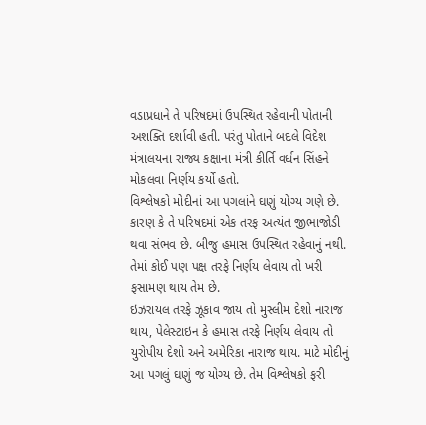વડાપ્રધાને તે પરિષદમાં ઉપસ્થિત રહેવાની પોતાની અશક્તિ દર્શાવી હતી. પરંતુ પોતાને બદલે વિદેશ મંત્રાલયના રાજ્ય કક્ષાના મંત્રી કીર્તિ વર્ધન સિંહને મોકલવા નિર્ણય કર્યો હતો.
વિશ્લેષકો મોદીનાં આ પગલાંને ઘણું યોગ્ય ગણે છે. કારણ કે તે પરિષદમાં એક તરફ અત્યંત જીભાજોડી થવા સંભવ છે. બીજુ હમાસ ઉપસ્થિત રહેવાનું નથી. તેમાં કોઈ પણ પક્ષ તરફે નિર્ણય લેવાય તો ખરી ફસામણ થાય તેમ છે.
ઇઝરાયલ તરફે ઝૂકાવ જાય તો મુસ્લીમ દેશો નારાજ થાય, પેલેસ્ટાઇન કે હમાસ તરફે નિર્ણય લેવાય તો યુરોપીય દેશો અને અમેરિકા નારાજ થાય. માટે મોદીનું આ પગલું ઘણું જ યોગ્ય છે. તેમ વિશ્લેષકો ફરી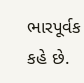ભારપૂર્વક કહે છે.